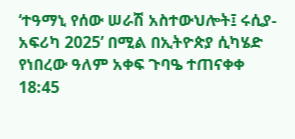‘ተዓማኒ የሰው ሠራሽ አስተውህሎት፤ ሩሲያ-አፍሪካ 2025’ በሚል በኢትዮጵያ ሲካሄድ የነበረው ዓለም አቀፍ ጉባዔ ተጠናቀቀ
18:45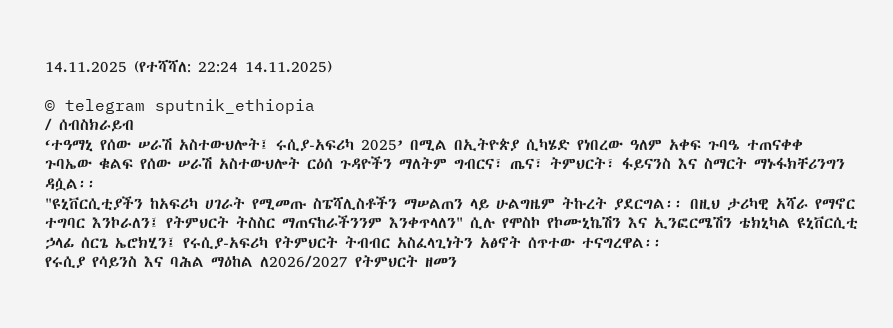14.11.2025 (የተሻሻለ: 22:24 14.11.2025)

© telegram sputnik_ethiopia
/ ሰብስክራይብ
‘ተዓማኒ የሰው ሠራሽ አስተውህሎት፤ ሩሲያ-አፍሪካ 2025’ በሚል በኢትዮጵያ ሲካሄድ የነበረው ዓለም አቀፍ ጉባዔ ተጠናቀቀ
ጉባኤው ቁልፍ የሰው ሠራሽ አስተውህሎት ርዕሰ ጉዳዮችን ማለትም ግብርና፣ ጤና፣ ትምህርት፣ ፋይናንስ እና ስማርት ማኑፋክቸሪንግን ዳሷል፡፡
"ዩኒቨርሲቲያችን ከአፍሪካ ሀገራት የሚመጡ ስፔሻሊስቶችን ማሠልጠን ላይ ሁልግዜም ትኩረት ያደርግል፡፡ በዚህ ታሪካዊ አሻራ የማኖር ተግባር እንኮራለን፤ የትምህርት ትስስር ማጠናከራችንንም እንቀጥላለን" ሲሉ የሞስኮ የኮሙኒኬሽን እና ኢንፎርሜሽን ቴክኒካል ዩኒቨርሲቲ ኃላፊ ሰርጌ ኤሮክሂን፤ የሩሲያ-አፍሪካ የትምህርት ትብብር አስፈላጊነትን አፅኖት ሰጥተው ተናግረዋል፡፡
የሩሲያ የሳይንስ እና ባሕል ማዕከል ለ2026/2027 የትምህርት ዘመን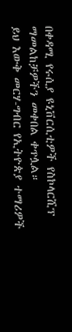በቀዳሚ የሩሲያ ዩኒቨርሲቲዎች የስኮላርሺፕ ማመልከቻዎችን መቀበል ቀጥሏል።
ይህ እውቅ መርሃ-ግብር የኢትዮጵያ ተማሪዎች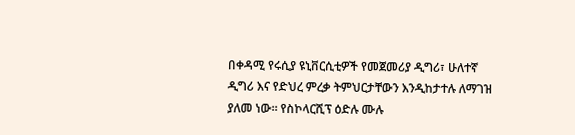በቀዳሚ የሩሲያ ዩኒቨርሲቲዎች የመጀመሪያ ዲግሪ፣ ሁለተኛ ዲግሪ እና የድህረ ምረቃ ትምህርታቸውን እንዲከታተሉ ለማገዝ ያለመ ነው። የስኮላርሺፕ ዕድሉ ሙሉ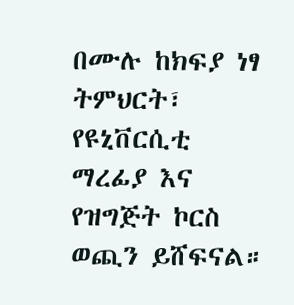በሙሉ ከክፍያ ነፃ ትምህርት፣ የዩኒቨርሲቲ ማረፊያ እና የዝግጅት ኮርስ ወጪን ይሸፍናል።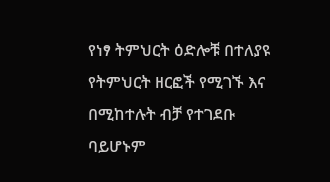የነፃ ትምህርት ዕድሎቹ በተለያዩ የትምህርት ዘርፎች የሚገኙ እና በሚከተሉት ብቻ የተገደቡ ባይሆኑም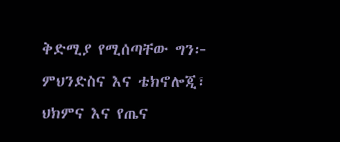ቅድሚያ የሚሰጣቸው ግን፦
ምህንድስና እና ቴክኖሎጂ፣
ህክምና እና የጤና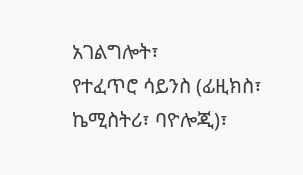አገልግሎት፣
የተፈጥሮ ሳይንስ (ፊዚክስ፣ ኬሚስትሪ፣ ባዮሎጂ)፣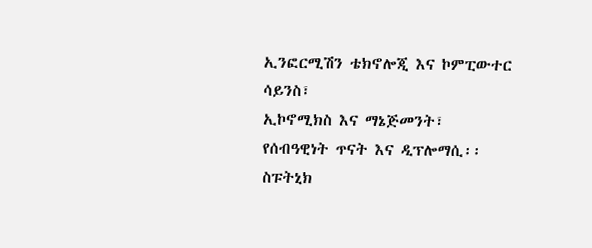ኢንፎርሚሽን ቴክኖሎጂ እና ኮምፒውተር ሳይንስ፣
ኢኮኖሚክስ እና ማኔጅመንት፣
የሰብዓዊነት ጥናት እና ዲፕሎማሲ፡፡
ስፑትኒክ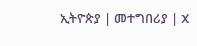ኢትዮጵያ | መተግበሪያ | X